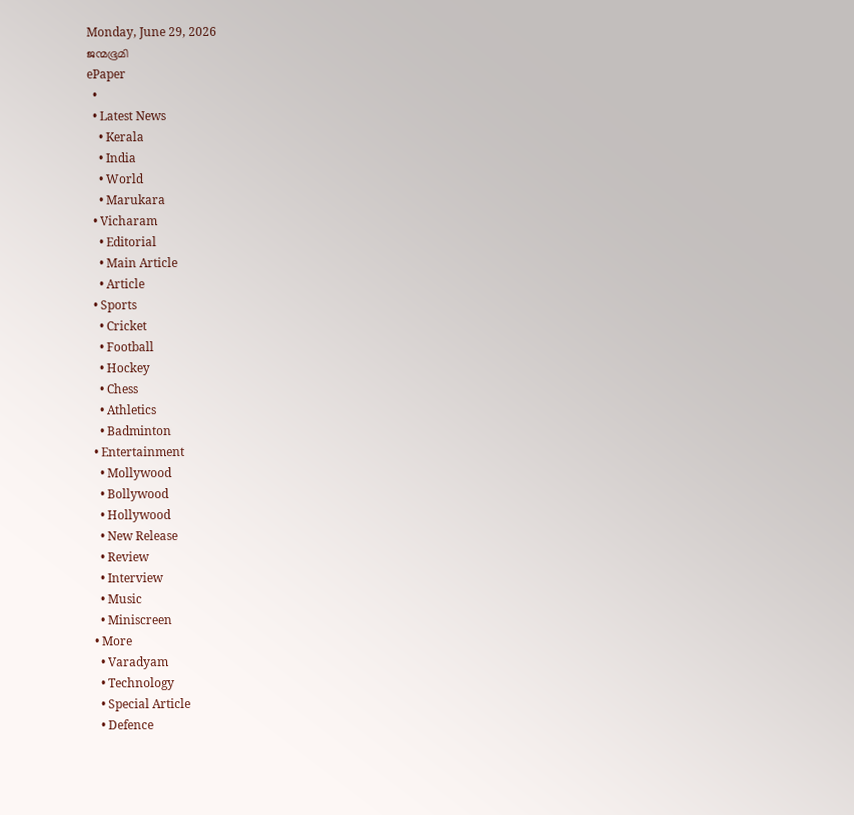Monday, June 29, 2026
ജന്മഭൂമി
ePaper
  •
  • Latest News
    • Kerala
    • India
    • World
    • Marukara
  • Vicharam
    • Editorial
    • Main Article
    • Article
  • Sports
    • Cricket
    • Football
    • Hockey
    • Chess
    • Athletics
    • Badminton
  • Entertainment
    • Mollywood
    • Bollywood
    • Hollywood
    • New Release
    • Review
    • Interview
    • Music
    • Miniscreen
  • More
    • Varadyam
    • Technology
    • Special Article
    • Defence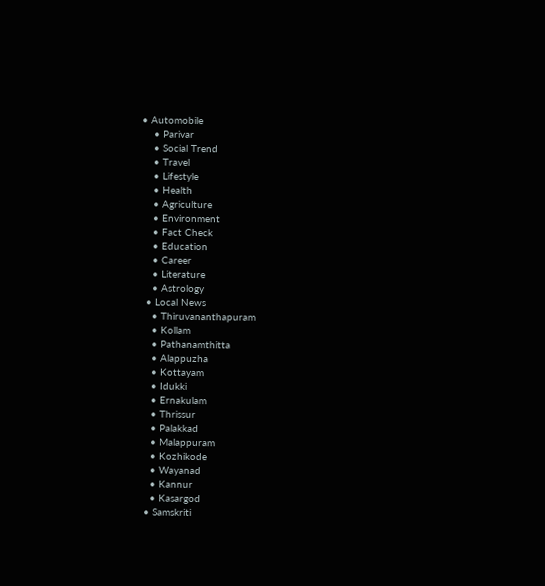• Automobile
    • Parivar
    • Social Trend
    • Travel
    • Lifestyle
    • Health
    • Agriculture
    • Environment
    • Fact Check
    • Education
    • Career
    • Literature
    • Astrology
  • Local News
    • Thiruvananthapuram
    • Kollam
    • Pathanamthitta
    • Alappuzha
    • Kottayam
    • Idukki
    • Ernakulam
    • Thrissur
    • Palakkad
    • Malappuram
    • Kozhikode
    • Wayanad
    • Kannur
    • Kasargod
  • Samskriti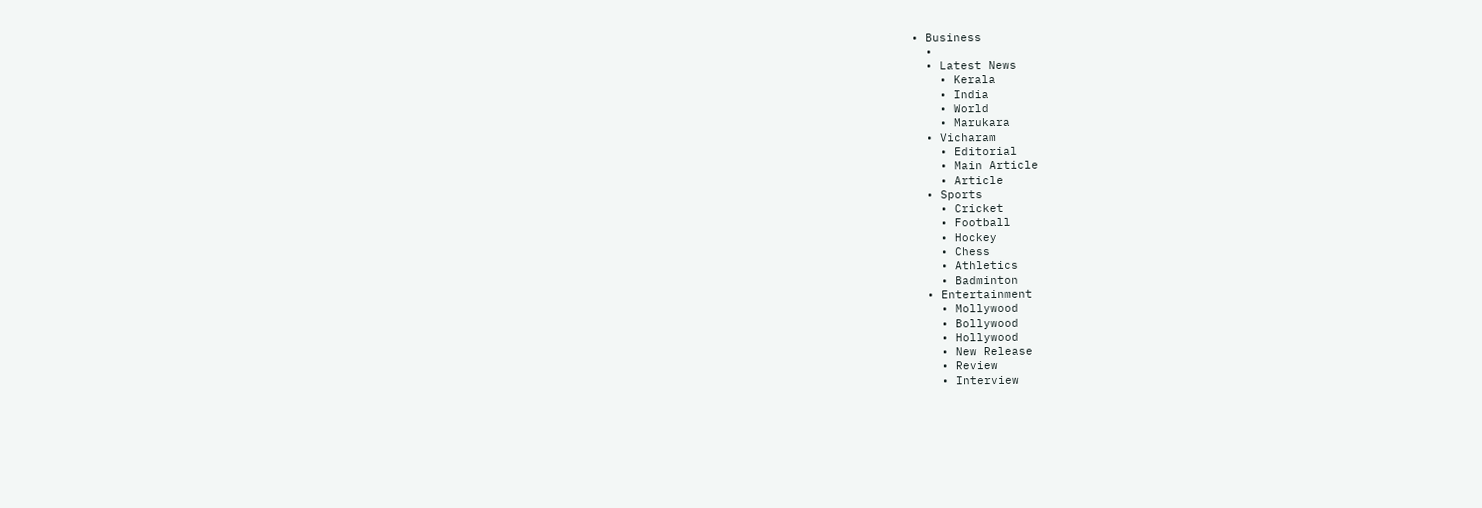• Business
  •
  • Latest News
    • Kerala
    • India
    • World
    • Marukara
  • Vicharam
    • Editorial
    • Main Article
    • Article
  • Sports
    • Cricket
    • Football
    • Hockey
    • Chess
    • Athletics
    • Badminton
  • Entertainment
    • Mollywood
    • Bollywood
    • Hollywood
    • New Release
    • Review
    • Interview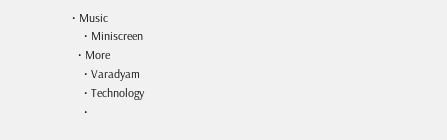• Music
    • Miniscreen
  • More
    • Varadyam
    • Technology
    •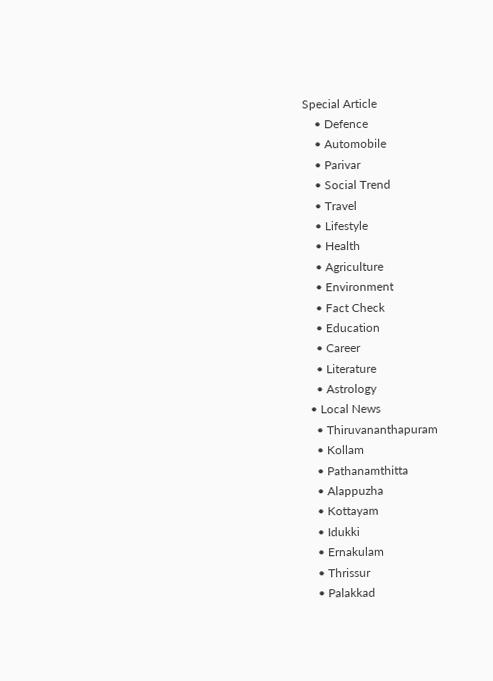Special Article
    • Defence
    • Automobile
    • Parivar
    • Social Trend
    • Travel
    • Lifestyle
    • Health
    • Agriculture
    • Environment
    • Fact Check
    • Education
    • Career
    • Literature
    • Astrology
  • Local News
    • Thiruvananthapuram
    • Kollam
    • Pathanamthitta
    • Alappuzha
    • Kottayam
    • Idukki
    • Ernakulam
    • Thrissur
    • Palakkad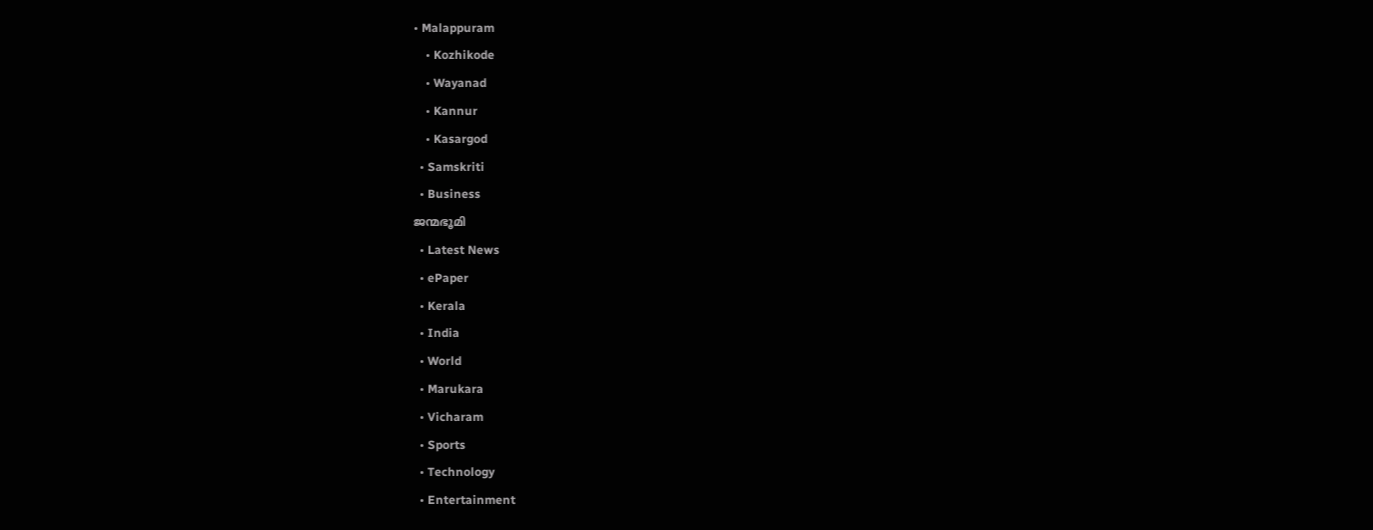• Malappuram
    • Kozhikode
    • Wayanad
    • Kannur
    • Kasargod
  • Samskriti
  • Business
ജന്മഭൂമി
  • Latest News
  • ePaper
  • Kerala
  • India
  • World
  • Marukara
  • Vicharam
  • Sports
  • Technology
  • Entertainment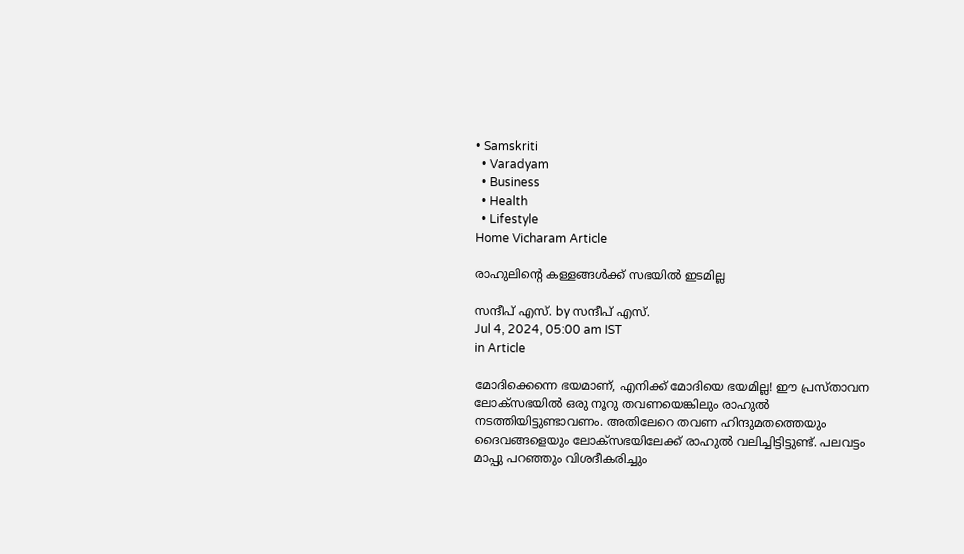• Samskriti
  • Varadyam
  • Business
  • Health
  • Lifestyle
Home Vicharam Article

രാഹുലിന്റെ കള്ളങ്ങള്‍ക്ക് സഭയില്‍ ഇടമില്ല

സന്ദീപ്‌ എസ്. by സന്ദീപ്‌ എസ്.
Jul 4, 2024, 05:00 am IST
in Article

മോദിക്കെന്നെ ഭയമാണ്, എനിക്ക് മോദിയെ ഭയമില്ല! ഈ പ്രസ്താവന ലോക്സഭയില്‍ ഒരു നൂറു തവണയെങ്കിലും രാഹുല്‍ നടത്തിയിട്ടുണ്ടാവണം. അതിലേറെ തവണ ഹിന്ദുമതത്തെയും ദൈവങ്ങളെയും ലോക്സഭയിലേക്ക് രാഹുല്‍ വലിച്ചിട്ടിട്ടുണ്ട്. പലവട്ടം മാപ്പു പറഞ്ഞും വിശദീകരിച്ചും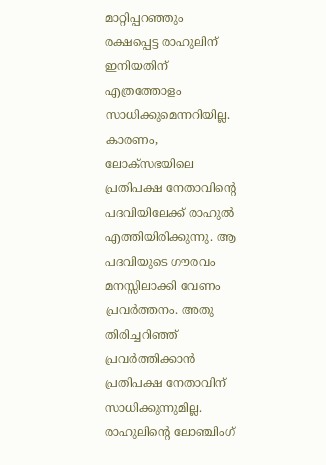മാറ്റിപ്പറഞ്ഞും രക്ഷപ്പെട്ട രാഹുലിന് ഇനിയതിന് എത്രത്തോളം സാധിക്കുമെന്നറിയില്ല. കാരണം, ലോക്സഭയിലെ പ്രതിപക്ഷ നേതാവിന്റെ പദവിയിലേക്ക് രാഹുല്‍ എത്തിയിരിക്കുന്നു. ആ പദവിയുടെ ഗൗരവം മനസ്സിലാക്കി വേണം പ്രവര്‍ത്തനം. അതു തിരിച്ചറിഞ്ഞ് പ്രവര്‍ത്തിക്കാന്‍ പ്രതിപക്ഷ നേതാവിന് സാധിക്കുന്നുമില്ല. രാഹുലിന്റെ ലോഞ്ചിംഗ്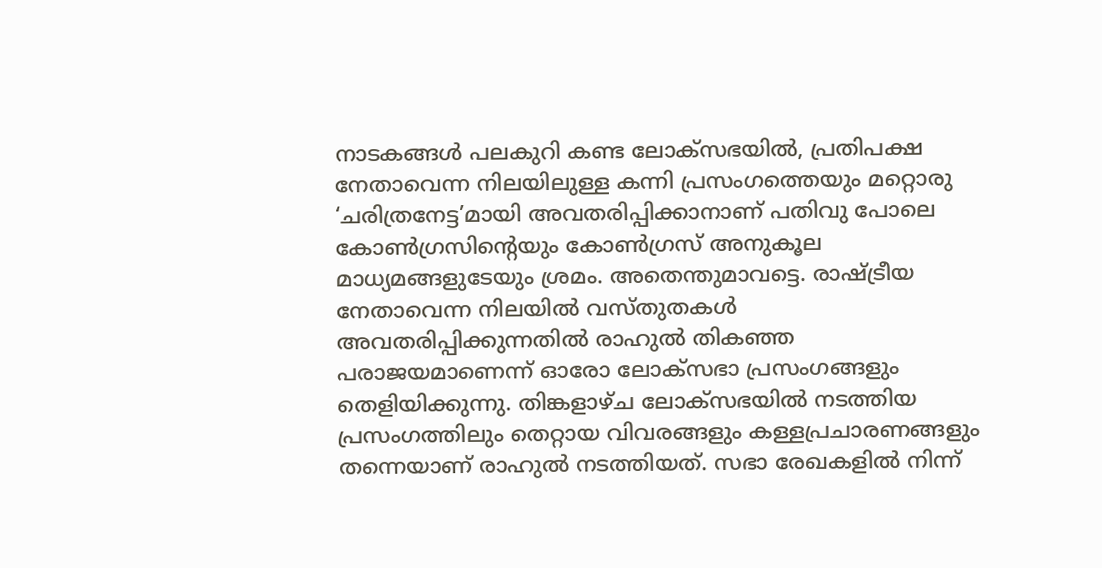നാടകങ്ങള്‍ പലകുറി കണ്ട ലോക്സഭയില്‍, പ്രതിപക്ഷ നേതാവെന്ന നിലയിലുള്ള കന്നി പ്രസംഗത്തെയും മറ്റൊരു ‘ചരിത്രനേട്ട’മായി അവതരിപ്പിക്കാനാണ് പതിവു പോലെ കോണ്‍ഗ്രസിന്റെയും കോണ്‍ഗ്രസ് അനുകൂല മാധ്യമങ്ങളുടേയും ശ്രമം. അതെന്തുമാവട്ടെ. രാഷ്‌ട്രീയ നേതാവെന്ന നിലയില്‍ വസ്തുതകള്‍ അവതരിപ്പിക്കുന്നതില്‍ രാഹുല്‍ തികഞ്ഞ പരാജയമാണെന്ന് ഓരോ ലോക്സഭാ പ്രസംഗങ്ങളും തെളിയിക്കുന്നു. തിങ്കളാഴ്ച ലോക്സഭയില്‍ നടത്തിയ പ്രസംഗത്തിലും തെറ്റായ വിവരങ്ങളും കള്ളപ്രചാരണങ്ങളും തന്നെയാണ് രാഹുല്‍ നടത്തിയത്. സഭാ രേഖകളില്‍ നിന്ന്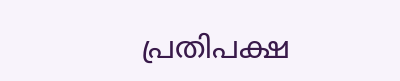പ്രതിപക്ഷ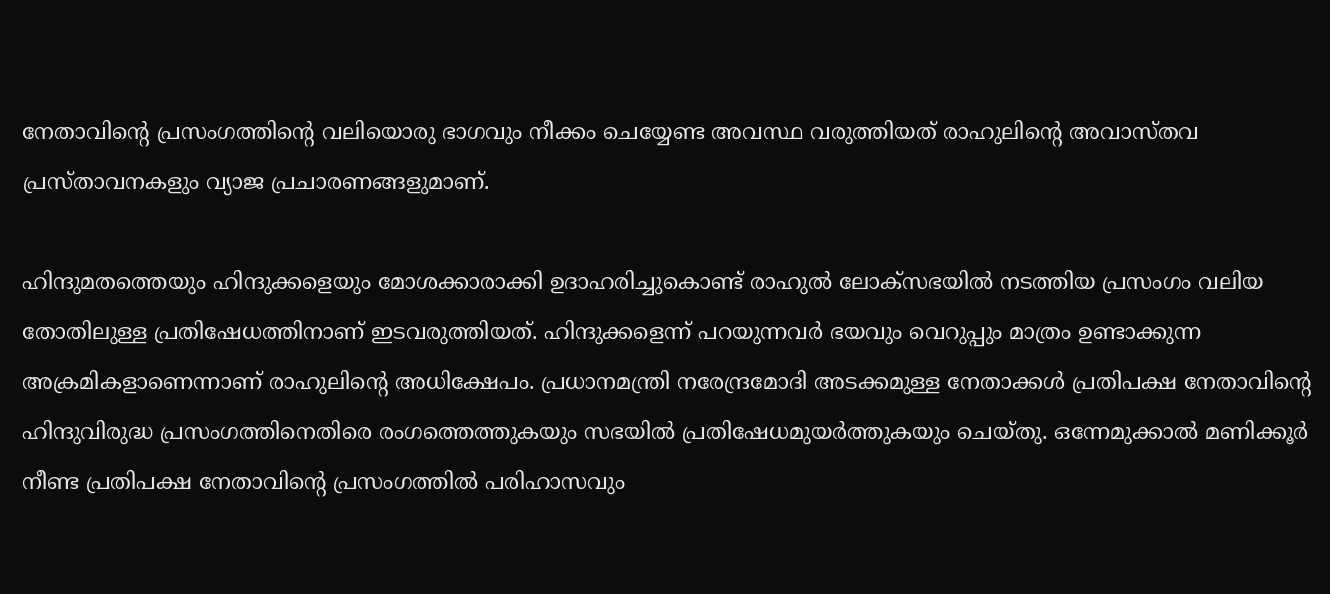നേതാവിന്റെ പ്രസംഗത്തിന്റെ വലിയൊരു ഭാഗവും നീക്കം ചെയ്യേണ്ട അവസ്ഥ വരുത്തിയത് രാഹുലിന്റെ അവാസ്തവ പ്രസ്താവനകളും വ്യാജ പ്രചാരണങ്ങളുമാണ്.

ഹിന്ദുമതത്തെയും ഹിന്ദുക്കളെയും മോശക്കാരാക്കി ഉദാഹരിച്ചുകൊണ്ട് രാഹുല്‍ ലോക്സഭയില്‍ നടത്തിയ പ്രസംഗം വലിയ തോതിലുള്ള പ്രതിഷേധത്തിനാണ് ഇടവരുത്തിയത്. ഹിന്ദുക്കളെന്ന് പറയുന്നവര്‍ ഭയവും വെറുപ്പും മാത്രം ഉണ്ടാക്കുന്ന അക്രമികളാണെന്നാണ് രാഹുലിന്റെ അധിക്ഷേപം. പ്രധാനമന്ത്രി നരേന്ദ്രമോദി അടക്കമുള്ള നേതാക്കള്‍ പ്രതിപക്ഷ നേതാവിന്റെ ഹിന്ദുവിരുദ്ധ പ്രസംഗത്തിനെതിരെ രംഗത്തെത്തുകയും സഭയില്‍ പ്രതിഷേധമുയര്‍ത്തുകയും ചെയ്തു. ഒന്നേമുക്കാല്‍ മണിക്കൂര്‍ നീണ്ട പ്രതിപക്ഷ നേതാവിന്റെ പ്രസംഗത്തില്‍ പരിഹാസവും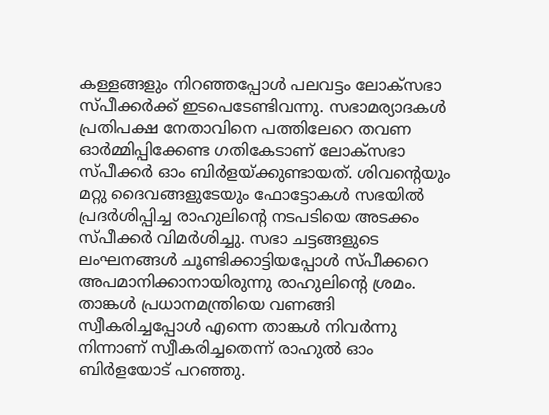കള്ളങ്ങളും നിറഞ്ഞപ്പോള്‍ പലവട്ടം ലോക്സഭാ സ്പീക്കര്‍ക്ക് ഇടപെടേണ്ടിവന്നു. സഭാമര്യാദകള്‍ പ്രതിപക്ഷ നേതാവിനെ പത്തിലേറെ തവണ ഓര്‍മ്മിപ്പിക്കേണ്ട ഗതികേടാണ് ലോക്സഭാ സ്പീക്കര്‍ ഓം ബിര്‍ളയ്‌ക്കുണ്ടായത്. ശിവന്റെയും മറ്റു ദൈവങ്ങളുടേയും ഫോട്ടോകള്‍ സഭയില്‍ പ്രദര്‍ശിപ്പിച്ച രാഹുലിന്റെ നടപടിയെ അടക്കം സ്പീക്കര്‍ വിമര്‍ശിച്ചു. സഭാ ചട്ടങ്ങളുടെ ലംഘനങ്ങള്‍ ചൂണ്ടിക്കാട്ടിയപ്പോള്‍ സ്പീക്കറെ അപമാനിക്കാനായിരുന്നു രാഹുലിന്റെ ശ്രമം. താങ്കള്‍ പ്രധാനമന്ത്രിയെ വണങ്ങി സ്വീകരിച്ചപ്പോള്‍ എന്നെ താങ്കള്‍ നിവര്‍ന്നു നിന്നാണ് സ്വീകരിച്ചതെന്ന് രാഹുല്‍ ഓം ബിര്‍ളയോട് പറഞ്ഞു.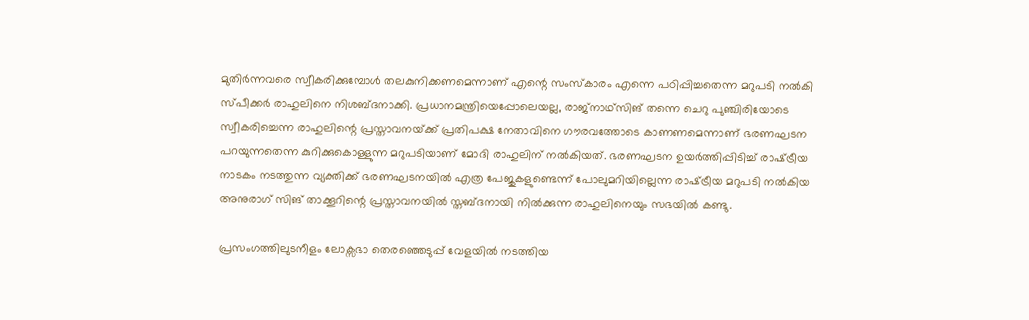മുതിര്‍ന്നവരെ സ്വീകരിക്കുമ്പോള്‍ തലകുനിക്കണമെന്നാണ് എന്റെ സംസ്‌കാരം എന്നെ പഠിപ്പിച്ചതെന്ന മറുപടി നല്‍കി സ്പീക്കര്‍ രാഹുലിനെ നിശബ്ദനാക്കി. പ്രധാനമന്ത്രിയെപ്പോലെയല്ല, രാജ്നാഥ്സിങ് തന്നെ ചെറു പുഞ്ചിരിയോടെ സ്വീകരിച്ചെന്ന രാഹുലിന്റെ പ്രസ്താവനയ്‌ക്ക് പ്രതിപക്ഷ നേതാവിനെ ഗൗരവത്തോടെ കാണണമെന്നാണ് ഭരണഘടന പറയുന്നതെന്ന കുറിക്കുകൊള്ളുന്ന മറുപടിയാണ് മോദി രാഹുലിന് നല്‍കിയത്. ഭരണഘടന ഉയര്‍ത്തിപ്പിടിച്ച് രാഷ്‌ട്രീയ നാടകം നടത്തുന്ന വ്യക്തിക്ക് ഭരണഘടനയില്‍ എത്ര പേജുകളുണ്ടെന്ന് പോലുമറിയില്ലെന്ന രാഷ്‌ട്രീയ മറുപടി നല്‍കിയ അനുരാഗ് സിങ് താക്കൂറിന്റെ പ്രസ്താവനയില്‍ സ്തബ്ദനായി നില്‍ക്കുന്ന രാഹുലിനെയും സഭയില്‍ കണ്ടു.

പ്രസംഗത്തിലുടനീളം ലോക്സഭാ തെരഞ്ഞെടുപ്പ് വേളയില്‍ നടത്തിയ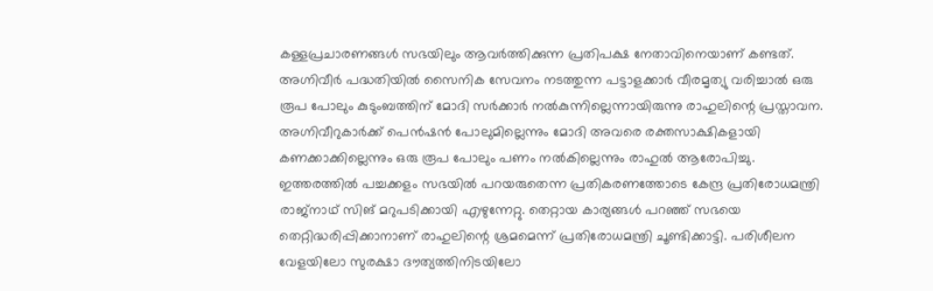കള്ളപ്രചാരണങ്ങള്‍ സഭയിലും ആവര്‍ത്തിക്കുന്ന പ്രതിപക്ഷ നേതാവിനെയാണ് കണ്ടത്. അഗ്നിവീര്‍ പദ്ധതിയില്‍ സൈനിക സേവനം നടത്തുന്ന പട്ടാളക്കാര്‍ വീരമൃത്യു വരിച്ചാല്‍ ഒരു രൂപ പോലും കുടുംബത്തിന് മോദി സര്‍ക്കാര്‍ നല്‍കുന്നില്ലെന്നായിരുന്നു രാഹുലിന്റെ പ്രസ്താവന. അഗ്നിവീറുകാര്‍ക്ക് പെന്‍ഷന്‍ പോലുമില്ലെന്നും മോദി അവരെ രക്തസാക്ഷികളായി കണക്കാക്കില്ലെന്നും ഒരു രൂപ പോലും പണം നല്‍കില്ലെന്നും രാഹുല്‍ ആരോപിച്ചു. ഇത്തരത്തില്‍ പച്ചക്കളം സഭയില്‍ പറയരുതെന്ന പ്രതികരണത്തോടെ കേന്ദ്ര പ്രതിരോധമന്ത്രി രാജ്‌നാഥ് സിങ് മറുപടിക്കായി എഴുന്നേറ്റു. തെറ്റായ കാര്യങ്ങള്‍ പറഞ്ഞ് സഭയെ തെറ്റിദ്ധരിപ്പിക്കാനാണ് രാഹുലിന്റെ ശ്രമമെന്ന് പ്രതിരോധമന്ത്രി ചൂണ്ടിക്കാട്ടി. പരിശീലന വേളയിലോ സുരക്ഷാ ദൗത്യത്തിനിടയിലോ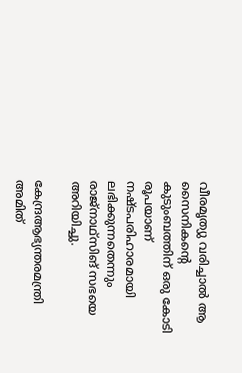വീരമൃത്യു വരിച്ചാല്‍ ആ സൈനികന്റെ കുടുംബത്തിന് ഒരു കോടി രൂപയാണ് നഷ്ടപരിഹാരമായി ലഭിക്കുന്നതെന്നും രാജ്‌നാഥ്‌സിങ് സഭയെ അറിയിച്ചു.

കേന്ദ്രആഭ്യന്തരമന്ത്രി അമിത്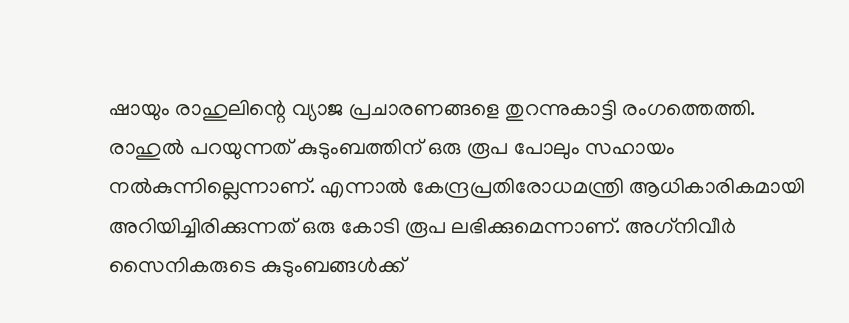ഷായും രാഹുലിന്റെ വ്യാജ പ്രചാരണങ്ങളെ തുറന്നുകാട്ടി രംഗത്തെത്തി. രാഹുല്‍ പറയുന്നത് കുടുംബത്തിന് ഒരു രൂപ പോലും സഹായം നല്‍കുന്നില്ലെന്നാണ്. എന്നാല്‍ കേന്ദ്രപ്രതിരോധമന്ത്രി ആധികാരികമായി അറിയിച്ചിരിക്കുന്നത് ഒരു കോടി രൂപ ലഭിക്കുമെന്നാണ്. അഗ്‌നിവീര്‍ സൈനികരുടെ കുടുംബങ്ങള്‍ക്ക്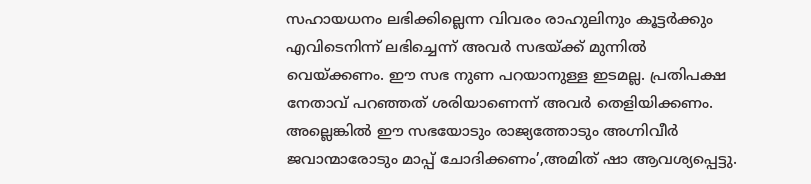സഹായധനം ലഭിക്കില്ലെന്ന വിവരം രാഹുലിനും കൂട്ടര്‍ക്കും എവിടെനിന്ന് ലഭിച്ചെന്ന് അവര്‍ സഭയ്‌ക്ക് മുന്നില്‍ വെയ്‌ക്കണം. ഈ സഭ നുണ പറയാനുള്ള ഇടമല്ല. പ്രതിപക്ഷ നേതാവ് പറഞ്ഞത് ശരിയാണെന്ന് അവര്‍ തെളിയിക്കണം. അല്ലെങ്കില്‍ ഈ സഭയോടും രാജ്യത്തോടും അഗ്നിവീര്‍ ജവാന്മാരോടും മാപ്പ് ചോദിക്കണം’,അമിത് ഷാ ആവശ്യപ്പെട്ടു.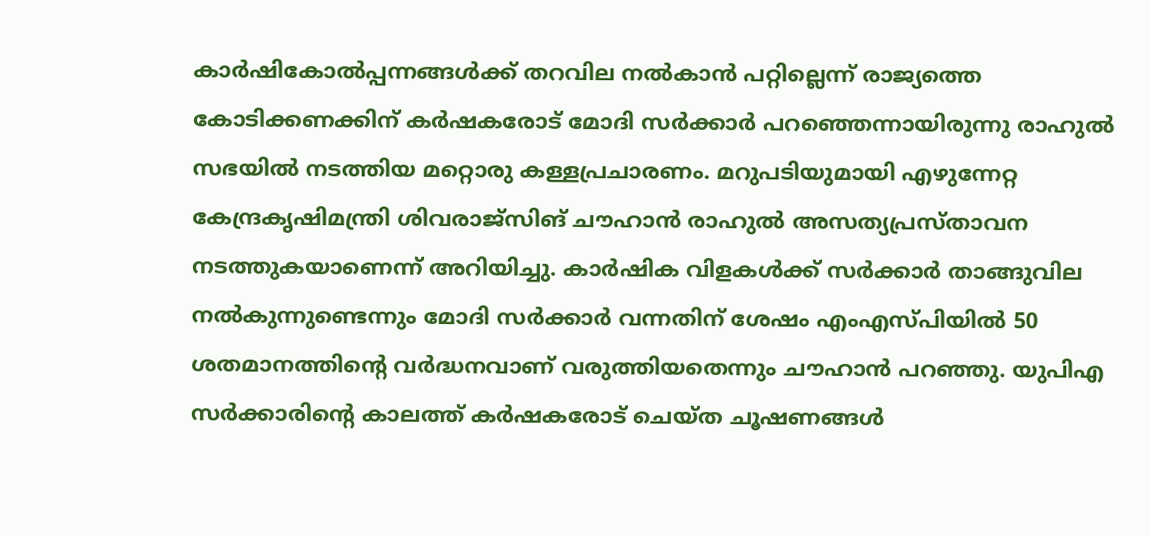കാര്‍ഷികോല്‍പ്പന്നങ്ങള്‍ക്ക് തറവില നല്‍കാന്‍ പറ്റില്ലെന്ന് രാജ്യത്തെ കോടിക്കണക്കിന് കര്‍ഷകരോട് മോദി സര്‍ക്കാര്‍ പറഞ്ഞെന്നായിരുന്നു രാഹുല്‍ സഭയില്‍ നടത്തിയ മറ്റൊരു കള്ളപ്രചാരണം. മറുപടിയുമായി എഴുന്നേറ്റ കേന്ദ്രകൃഷിമന്ത്രി ശിവരാജ്സിങ് ചൗഹാന്‍ രാഹുല്‍ അസത്യപ്രസ്താവന നടത്തുകയാണെന്ന് അറിയിച്ചു. കാര്‍ഷിക വിളകള്‍ക്ക് സര്‍ക്കാര്‍ താങ്ങുവില നല്‍കുന്നുണ്ടെന്നും മോദി സര്‍ക്കാര്‍ വന്നതിന് ശേഷം എംഎസ്പിയില്‍ 50 ശതമാനത്തിന്റെ വര്‍ദ്ധനവാണ് വരുത്തിയതെന്നും ചൗഹാന്‍ പറഞ്ഞു. യുപിഎ സര്‍ക്കാരിന്റെ കാലത്ത് കര്‍ഷകരോട് ചെയ്ത ചൂഷണങ്ങള്‍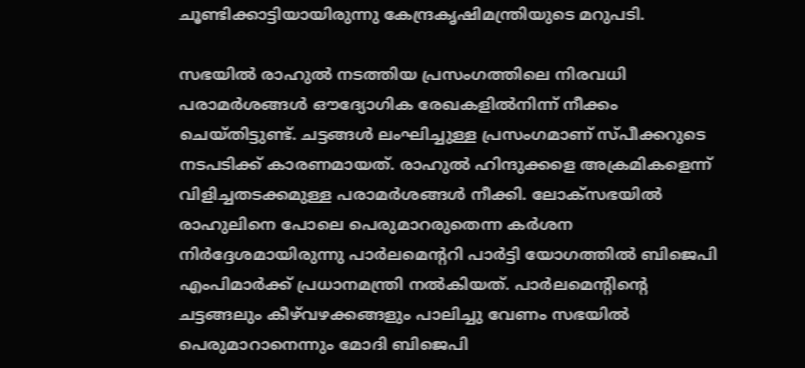ചൂണ്ടിക്കാട്ടിയായിരുന്നു കേന്ദ്രകൃഷിമന്ത്രിയുടെ മറുപടി.

സഭയില്‍ രാഹുല്‍ നടത്തിയ പ്രസംഗത്തിലെ നിരവധി പരാമര്‍ശങ്ങള്‍ ഔദ്യോഗിക രേഖകളില്‍നിന്ന് നീക്കം ചെയ്തിട്ടുണ്ട്. ചട്ടങ്ങള്‍ ലംഘിച്ചുള്ള പ്രസംഗമാണ് സ്പീക്കറുടെ നടപടിക്ക് കാരണമായത്. രാഹുല്‍ ഹിന്ദുക്കളെ അക്രമികളെന്ന് വിളിച്ചതടക്കമുള്ള പരാമര്‍ശങ്ങള്‍ നീക്കി. ലോക്സഭയില്‍ രാഹുലിനെ പോലെ പെരുമാറരുതെന്ന കര്‍ശന നിര്‍ദ്ദേശമായിരുന്നു പാര്‍ലമെന്ററി പാര്‍ട്ടി യോഗത്തില്‍ ബിജെപി എംപിമാര്‍ക്ക് പ്രധാനമന്ത്രി നല്‍കിയത്. പാര്‍ലമെന്റിന്റെ ചട്ടങ്ങലും കീഴ്‌വഴക്കങ്ങളും പാലിച്ചു വേണം സഭയില്‍ പെരുമാറാനെന്നും മോദി ബിജെപി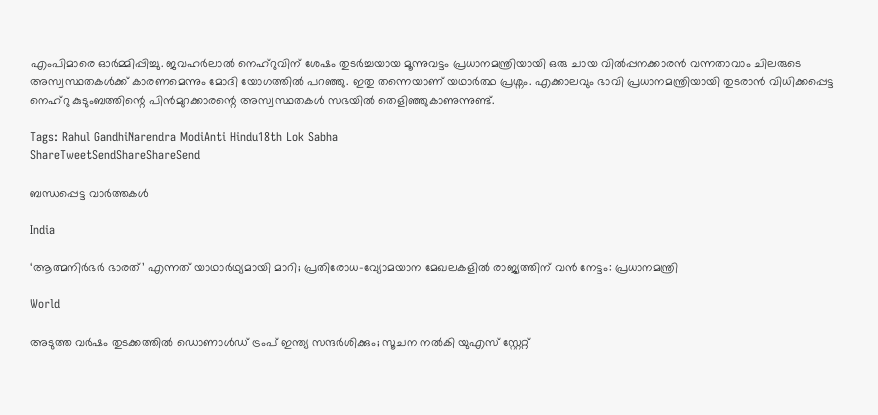എംപിമാരെ ഓര്‍മ്മിപ്പിച്ചു. ജവഹര്‍ലാല്‍ നെഹ്‌റുവിന് ശേഷം തുടര്‍ച്ചയായ മൂന്നുവട്ടം പ്രധാനമന്ത്രിയായി ഒരു ചായ വില്‍പ്പനക്കാരന്‍ വന്നതാവാം ചിലരുടെ അസ്വസ്ഥതകള്‍ക്ക് കാരണമെന്നും മോദി യോഗത്തില്‍ പറഞ്ഞു. ഇതു തന്നെയാണ് യഥാര്‍ത്ഥ പ്രശ്നം. എക്കാലവും ഭാവി പ്രധാനമന്ത്രിയായി തുടരാന്‍ വിധിക്കപ്പെട്ട നെഹ്‌റു കുടുംബത്തിന്റെ പിന്‍മുറക്കാരന്റെ അസ്വസ്ഥതകള്‍ സഭയില്‍ തെളിഞ്ഞുകാണുന്നുണ്ട്.

Tags: Rahul GandhiNarendra ModiAnti Hindu18th Lok Sabha
ShareTweetSendShareShareSend

ബന്ധപ്പെട്ട വാര്‍ത്തകള്‍

India

‘ആത്മനിർഭർ ഭാരത്’ എന്നത് യാഥാർഥ്യമായി മാറി; പ്രതിരോധ-വ്യോമയാന മേഖലകളില്‍ രാജ്യത്തിന് വന്‍ നേട്ടം: പ്രധാനമന്ത്രി

World

അടുത്ത വര്‍ഷം തുടക്കത്തിൽ ഡൊണാള്‍ഡ് ട്രംപ് ഇന്ത്യ സന്ദര്‍ശിക്കും; സൂചന നൽകി യുഎസ് സ്റ്റേറ്റ്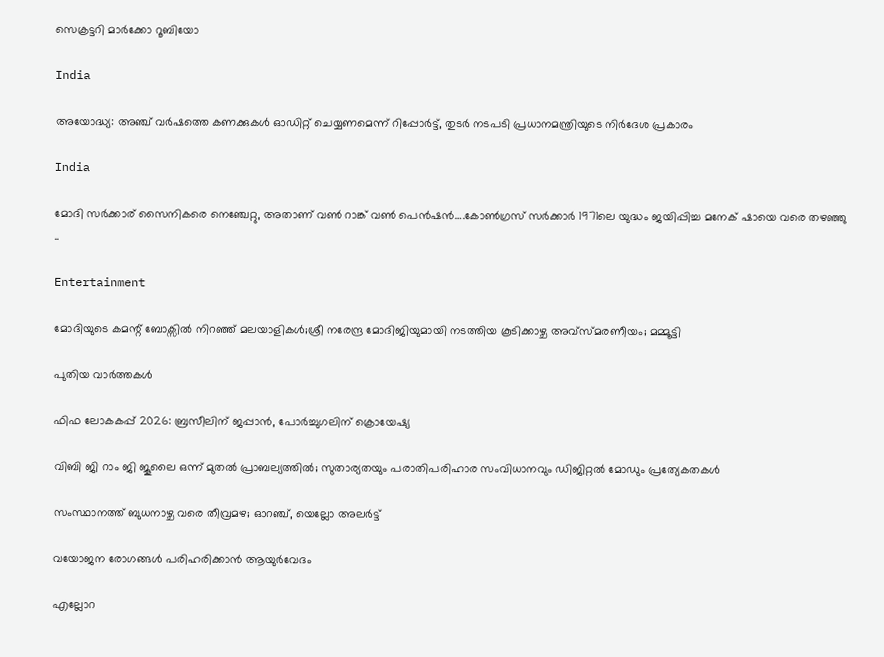സെക്രട്ടറി മാര്‍ക്കോ റൂബിയോ

India

അയോദ്ധ്യ: അഞ്ച് വര്‍ഷത്തെ കണക്കുകള്‍ ഓഡിറ്റ് ചെയ്യണമെന്ന് റിപ്പോര്‍ട്ട്, തുടര്‍ നടപടി പ്രധാനമന്ത്രിയുടെ നിര്‍ദേശ പ്രകാരം

India

മോദി സര്‍ക്കാര‍് സൈനികരെ നെഞ്ചേറ്റു, അതാണ് വണ്‍ റാങ്ക് വണ്‍ പെന്‍ഷന്‍….കോണ്‍ഗ്രസ് സര്‍ക്കാര്‍ 1971ലെ യുദ്ധം ജയിപ്പിച്ച മനേക് ഷായെ വരെ തഴഞ്ഞു ..

Entertainment

മോദിയുടെ കമന്റ് ബോക്സിൽ നിറഞ്ഞ് മലയാളികൾ;ശ്രീ നരേന്ദ്ര മോദിജിയുമായി നടത്തിയ കൂടിക്കാഴ്ച അവ്സ്മരണീയം; മമ്മൂട്ടി

പുതിയ വാര്‍ത്തകള്‍

ഫിഫ ലോകകപ്പ് 2026: ബ്രസീലിന് ജപ്പാന്‍, പോര്‍ച്ചുഗലിന് ക്രൊയേഷ്യ

വിബി ജി റാം ജി ജൂലൈ ഒന്ന് മുതല്‍ പ്രാബല്യത്തില്‍; സുതാര്യതയും പരാതിപരിഹാര സംവിധാനവും ഡിജിറ്റല്‍ മോഡും പ്രത്യേകതകള്‍

സംസ്ഥാനത്ത് ബുധനാഴ്ച വരെ തീവ്രമഴ; ഓറഞ്ച്, യെല്ലോ അലര്‍ട്ട്

വയോജന രോഗങ്ങള്‍ പരിഹരിക്കാന്‍ ആയുര്‍വേദം

എല്ലോറ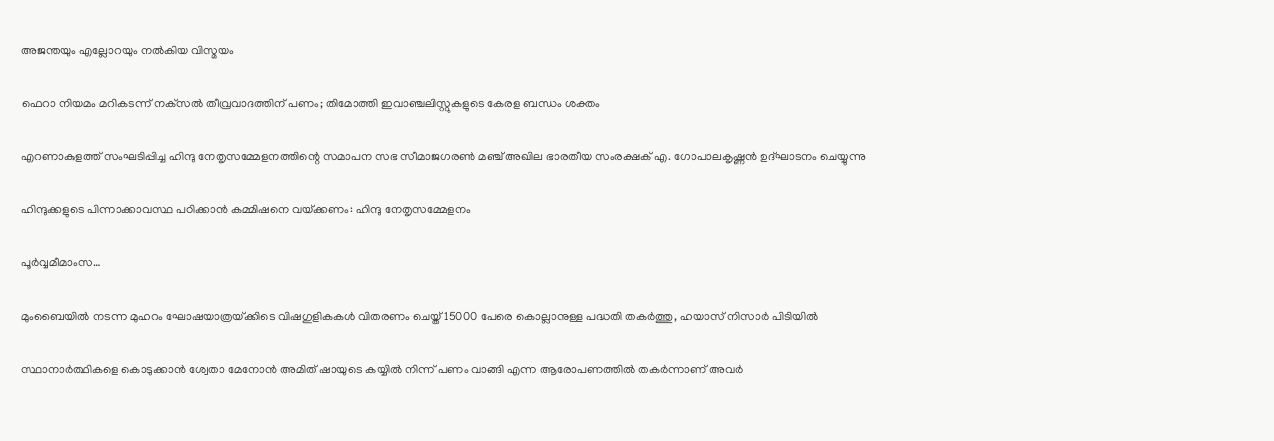അജന്തയും എല്ലോറയും നല്‍കിയ വിസ്മയം

ഫെറാ നിയമം മറികടന്ന് നക്‌സല്‍ തീവ്രവാദത്തിന് പണം; തിമോത്തി ഇവാഞ്ചലിസ്റ്റുകളുടെ കേരള ബന്ധം ശക്തം

എറണാകുളത്ത് സംഘടിപ്പിച്ച ഹിന്ദു നേതൃസമ്മേളനത്തിന്റെ സമാപന സഭ സീമാജഗരണ്‍ മഞ്ച് അഖില ഭാരതീയ സംരക്ഷക് എ. ഗോപാലകൃഷ്ണന്‍ ഉദ്ഘാടനം ചെയ്യുന്നു

ഹിന്ദുക്കളുടെ പിന്നാക്കാവസ്ഥ പഠിക്കാന്‍ കമ്മിഷനെ വയ്‌ക്കണം: ഹിന്ദു നേതൃസമ്മേളനം

പൂര്‍വ്വമീമാംസ…

മുംബൈയിൽ നടന്ന മുഹറം ഘോഷയാത്രയ്‌ക്കിടെ വിഷഗുളികകള്‍ വിതരണം ചെയ്ത് 15000 പേരെ കൊല്ലാനുള്ള പദ്ധതി തകര്‍ത്തു, ഹയാസ് നിസാര്‍ പിടിയില്‍

സ്ഥാനാർത്ഥികളെ കൊടുക്കാൻ ശ്വേതാ മേനോൻ അമിത് ഷായുടെ കയ്യിൽ നിന്ന് പണം വാങ്ങി എന്ന ആരോപണത്തില്‍ തകര്‍ന്നാണ് അവര്‍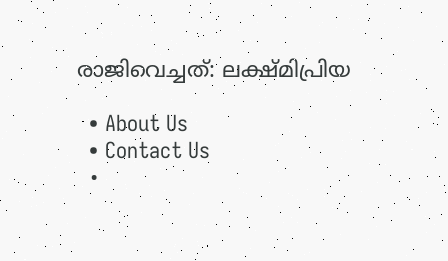രാജിവെച്ചത്: ലക്ഷ്മിപ്രിയ

  • About Us
  • Contact Us
  •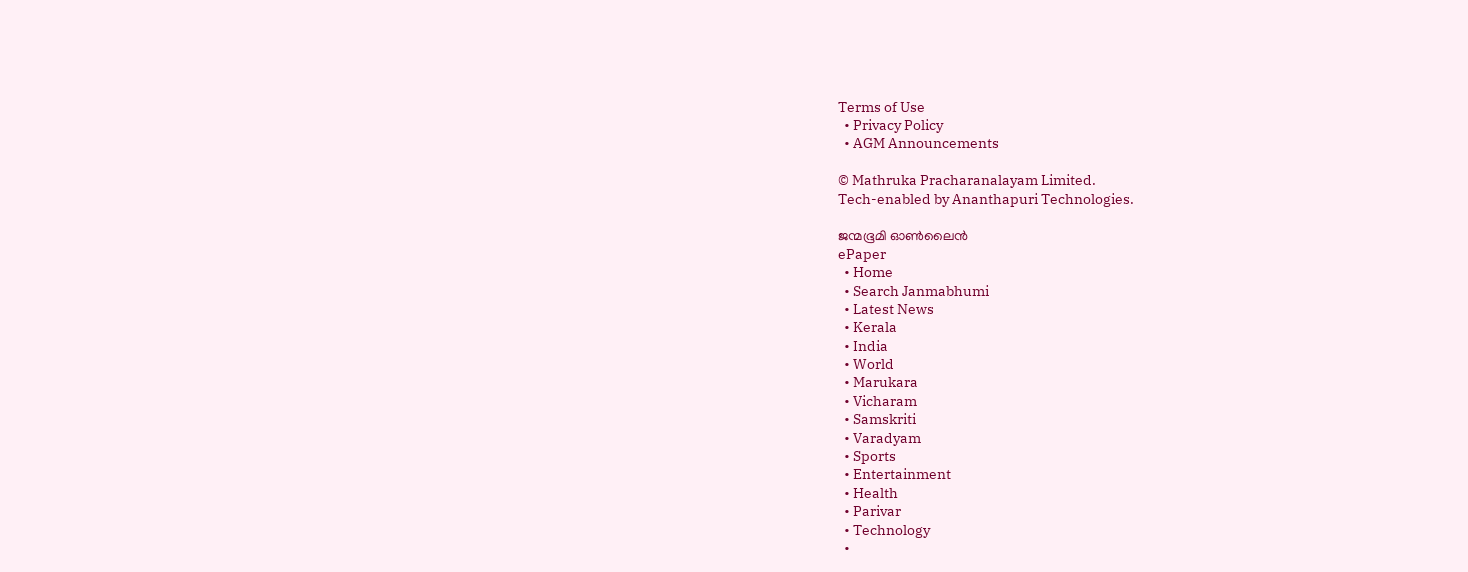Terms of Use
  • Privacy Policy
  • AGM Announcements

© Mathruka Pracharanalayam Limited.
Tech-enabled by Ananthapuri Technologies.

ജന്മഭൂമി ഓണ്‍ലൈന്‍
ePaper
  • Home
  • Search Janmabhumi
  • Latest News
  • Kerala
  • India
  • World
  • Marukara
  • Vicharam
  • Samskriti
  • Varadyam
  • Sports
  • Entertainment
  • Health
  • Parivar
  • Technology
  •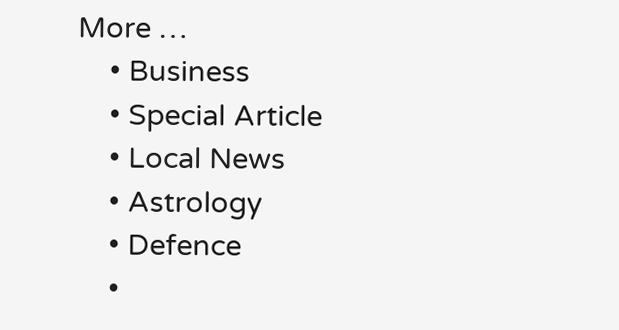More …
    • Business
    • Special Article
    • Local News
    • Astrology
    • Defence
    •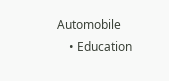Automobile
    • Education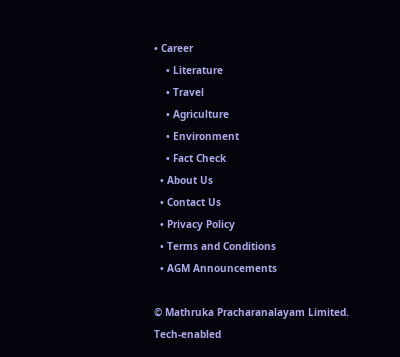• Career
    • Literature
    • Travel
    • Agriculture
    • Environment
    • Fact Check
  • About Us
  • Contact Us
  • Privacy Policy
  • Terms and Conditions
  • AGM Announcements

© Mathruka Pracharanalayam Limited.
Tech-enabled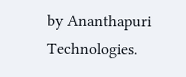by Ananthapuri Technologies.